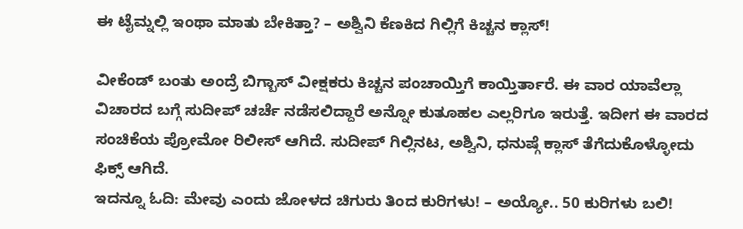ಈ ಟೈಮ್ನಲ್ಲಿ ಇಂಥಾ ಮಾತು ಬೇಕಿತ್ತಾ? – ಅಶ್ವಿನಿ ಕೆಣಕಿದ ಗಿಲ್ಲಿಗೆ ಕಿಚ್ಚನ ಕ್ಲಾಸ್!

ವೀಕೆಂಡ್ ಬಂತು ಅಂದ್ರೆ ಬಿಗ್ಬಾಸ್ ವೀಕ್ಷಕರು ಕಿಚ್ಚನ ಪಂಚಾಯ್ತಿಗೆ ಕಾಯ್ತಿರ್ತಾರೆ. ಈ ವಾರ ಯಾವೆಲ್ಲಾ ವಿಚಾರದ ಬಗ್ಗೆ ಸುದೀಪ್ ಚರ್ಚೆ ನಡೆಸಲಿದ್ದಾರೆ ಅನ್ನೋ ಕುತೂಹಲ ಎಲ್ಲರಿಗೂ ಇರುತ್ತೆ. ಇದೀಗ ಈ ವಾರದ ಸಂಚಿಕೆಯ ಪ್ರೋಮೋ ರಿಲೀಸ್ ಆಗಿದೆ. ಸುದೀಪ್ ಗಿಲ್ಲಿನಟ, ಅಶ್ವಿನಿ, ಧನುಷ್ಗೆ ಕ್ಲಾಸ್ ತೆಗೆದುಕೊಳ್ಳೋದು ಫಿಕ್ಸ್ ಆಗಿದೆ.
ಇದನ್ನೂ ಓದಿ: ಮೇವು ಎಂದು ಜೋಳದ ಚಿಗುರು ತಿಂದ ಕುರಿಗಳು! – ಅಯ್ಯೋ.. 50 ಕುರಿಗಳು ಬಲಿ!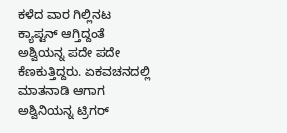ಕಳೆದ ವಾರ ಗಿಲ್ಲಿನಟ ಕ್ಯಾಪ್ಟನ್ ಆಗ್ತಿದ್ದಂತೆ ಅಶ್ವಿಯನ್ನ ಪದೇ ಪದೇ ಕೆಣಕುತ್ತಿದ್ದರು. ಏಕವಚನದಲ್ಲಿ ಮಾತನಾಡಿ ಆಗಾಗ ಅಶ್ವಿನಿಯನ್ನ ಟ್ರಿಗರ್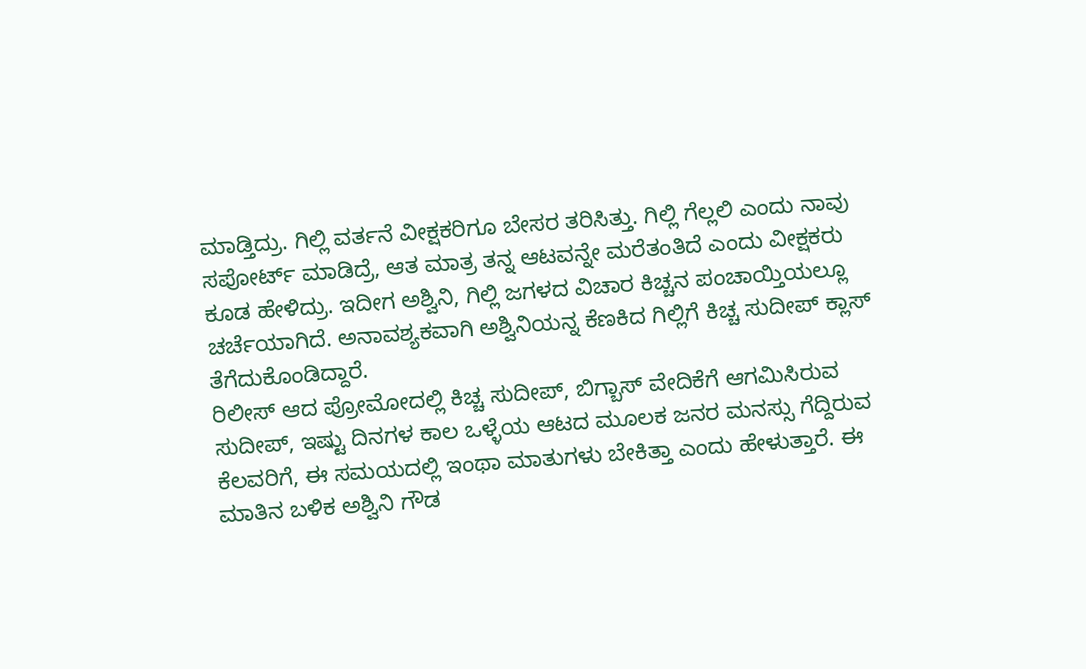ಮಾಡ್ತಿದ್ರು. ಗಿಲ್ಲಿ ವರ್ತನೆ ವೀಕ್ಷಕರಿಗೂ ಬೇಸರ ತರಿಸಿತ್ತು. ಗಿಲ್ಲಿ ಗೆಲ್ಲಲಿ ಎಂದು ನಾವು ಸಪೋರ್ಟ್ ಮಾಡಿದ್ರೆ, ಆತ ಮಾತ್ರ ತನ್ನ ಆಟವನ್ನೇ ಮರೆತಂತಿದೆ ಎಂದು ವೀಕ್ಷಕರು ಕೂಡ ಹೇಳಿದ್ರು. ಇದೀಗ ಅಶ್ವಿನಿ, ಗಿಲ್ಲಿ ಜಗಳದ ವಿಚಾರ ಕಿಚ್ಚನ ಪಂಚಾಯ್ತಿಯಲ್ಲೂ ಚರ್ಚೆಯಾಗಿದೆ. ಅನಾವಶ್ಯಕವಾಗಿ ಅಶ್ವಿನಿಯನ್ನ ಕೆಣಕಿದ ಗಿಲ್ಲಿಗೆ ಕಿಚ್ಚ ಸುದೀಪ್ ಕ್ಲಾಸ್ ತೆಗೆದುಕೊಂಡಿದ್ದಾರೆ.
ರಿಲೀಸ್ ಆದ ಪ್ರೋಮೋದಲ್ಲಿ ಕಿಚ್ಚ ಸುದೀಪ್, ಬಿಗ್ಬಾಸ್ ವೇದಿಕೆಗೆ ಆಗಮಿಸಿರುವ ಸುದೀಪ್, ಇಷ್ಟು ದಿನಗಳ ಕಾಲ ಒಳ್ಳೆಯ ಆಟದ ಮೂಲಕ ಜನರ ಮನಸ್ಸು ಗೆದ್ದಿರುವ ಕೆಲವರಿಗೆ, ಈ ಸಮಯದಲ್ಲಿ ಇಂಥಾ ಮಾತುಗಳು ಬೇಕಿತ್ತಾ ಎಂದು ಹೇಳುತ್ತಾರೆ. ಈ ಮಾತಿನ ಬಳಿಕ ಅಶ್ವಿನಿ ಗೌಡ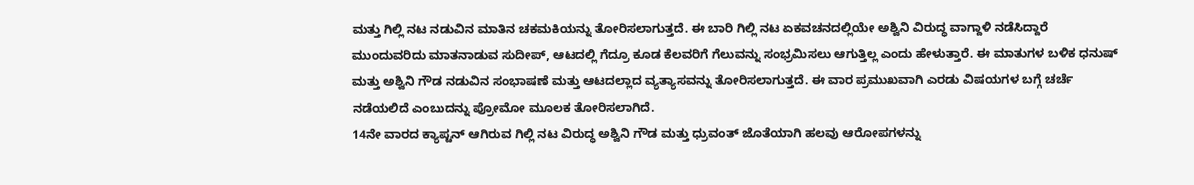ಮತ್ತು ಗಿಲ್ಲಿ ನಟ ನಡುವಿನ ಮಾತಿನ ಚಕಮಕಿಯನ್ನು ತೋರಿಸಲಾಗುತ್ತದೆ. ಈ ಬಾರಿ ಗಿಲ್ಲಿ ನಟ ಏಕವಚನದಲ್ಲಿಯೇ ಅಶ್ವಿನಿ ವಿರುದ್ಧ ವಾಗ್ದಾಳಿ ನಡೆಸಿದ್ದಾರೆ
ಮುಂದುವರಿದು ಮಾತನಾಡುವ ಸುದೀಪ್, ಆಟದಲ್ಲಿ ಗೆದ್ರೂ ಕೂಡ ಕೆಲವರಿಗೆ ಗೆಲುವನ್ನು ಸಂಭ್ರಮಿಸಲು ಆಗುತ್ತಿಲ್ಲ ಎಂದು ಹೇಳುತ್ತಾರೆ. ಈ ಮಾತುಗಳ ಬಳಿಕ ಧನುಷ್ ಮತ್ತು ಅಶ್ವಿನಿ ಗೌಡ ನಡುವಿನ ಸಂಭಾಷಣೆ ಮತ್ತು ಆಟದಲ್ಲಾದ ವ್ಯತ್ಯಾಸವನ್ನು ತೋರಿಸಲಾಗುತ್ತದೆ. ಈ ವಾರ ಪ್ರಮುಖವಾಗಿ ಎರಡು ವಿಷಯಗಳ ಬಗ್ಗೆ ಚರ್ಚೆ ನಡೆಯಲಿದೆ ಎಂಬುದನ್ನು ಪ್ರೋಮೋ ಮೂಲಕ ತೋರಿಸಲಾಗಿದೆ.
14ನೇ ವಾರದ ಕ್ಯಾಪ್ಟನ್ ಆಗಿರುವ ಗಿಲ್ಲಿ ನಟ ವಿರುದ್ಧ ಅಶ್ವಿನಿ ಗೌಡ ಮತ್ತು ಧ್ರುವಂತ್ ಜೊತೆಯಾಗಿ ಹಲವು ಆರೋಪಗಳನ್ನು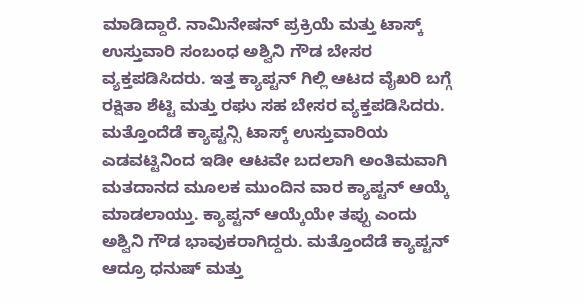ಮಾಡಿದ್ದಾರೆ. ನಾಮಿನೇಷನ್ ಪ್ರಕ್ರಿಯೆ ಮತ್ತು ಟಾಸ್ಕ್ ಉಸ್ತುವಾರಿ ಸಂಬಂಧ ಅಶ್ವಿನಿ ಗೌಡ ಬೇಸರ ವ್ಯಕ್ತಪಡಿಸಿದರು. ಇತ್ತ ಕ್ಯಾಪ್ಟನ್ ಗಿಲ್ಲಿ ಆಟದ ವೈಖರಿ ಬಗ್ಗೆ ರಕ್ಷಿತಾ ಶೆಟ್ಟಿ ಮತ್ತು ರಘು ಸಹ ಬೇಸರ ವ್ಯಕ್ತಪಡಿಸಿದರು.
ಮತ್ತೊಂದೆಡೆ ಕ್ಯಾಪ್ಟನ್ಸಿ ಟಾಸ್ಕ್ ಉಸ್ತುವಾರಿಯ ಎಡವಟ್ಟಿನಿಂದ ಇಡೀ ಆಟವೇ ಬದಲಾಗಿ ಅಂತಿಮವಾಗಿ ಮತದಾನದ ಮೂಲಕ ಮುಂದಿನ ವಾರ ಕ್ಯಾಪ್ಟನ್ ಆಯ್ಕೆ ಮಾಡಲಾಯ್ತು. ಕ್ಯಾಪ್ಟನ್ ಆಯ್ಕೆಯೇ ತಪ್ಪು ಎಂದು ಅಶ್ವಿನಿ ಗೌಡ ಭಾವುಕರಾಗಿದ್ದರು. ಮತ್ತೊಂದೆಡೆ ಕ್ಯಾಪ್ಟನ್ ಆದ್ರೂ ಧನುಷ್ ಮತ್ತು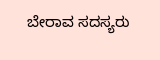ಬೇರಾವ ಸದಸ್ಯರು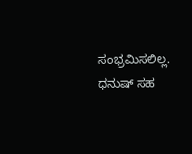ಸಂಭ್ರಮಿಸಲಿಲ್ಲ. ಧನುಷ್ ಸಹ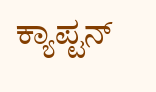ಕ್ಯಾಪ್ಟನ್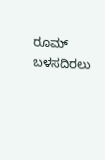ರೂಮ್ ಬಳಸದಿರಲು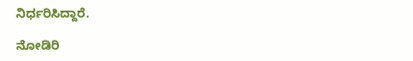ನಿರ್ಧರಿಸಿದ್ದಾರೆ.

ನೋಡಿರಿ